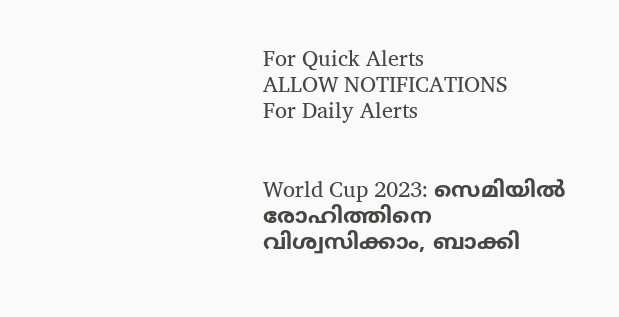For Quick Alerts
ALLOW NOTIFICATIONS
For Daily Alerts


World Cup 2023: സെമിയില്‍ രോഹിത്തിനെ വിശ്വസിക്കാം, ബാക്കി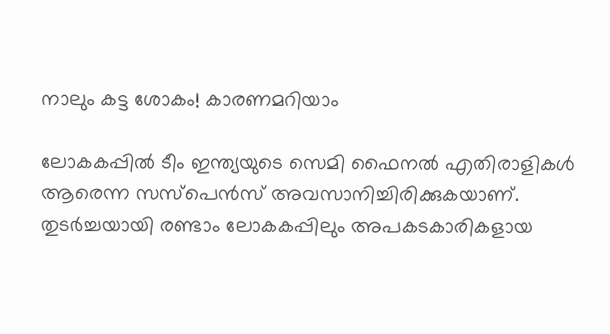നാലും കട്ട ശോകം! കാരണമറിയാം

ലോകകപ്പില്‍ ടീം ഇന്ത്യയുടെ സെമി ഫൈനല്‍ എതിരാളികള്‍ ആരെന്ന സസ്‌പെന്‍സ് അവസാനിച്ചിരിക്കുകയാണ്. തുടര്‍ച്ചയായി രണ്ടാം ലോകകപ്പിലും അപകടകാരികളായ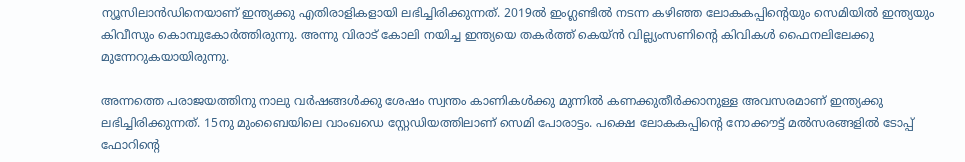ന്യൂസിലാന്‍ഡിനെയാണ് ഇന്ത്യക്കു എതിരാളികളായി ലഭിച്ചിരിക്കുന്നത്. 2019ല്‍ ഇംഗ്ലണ്ടില്‍ നടന്ന കഴിഞ്ഞ ലോകകപ്പിന്റെയും സെമിയില്‍ ഇന്ത്യയും കിവീസും കൊമ്പുകോര്‍ത്തിരുന്നു. അന്നു വിരാട് കോലി നയിച്ച ഇന്ത്യയെ തകര്‍ത്ത് കെയ്ന്‍ വില്ല്യംസണിന്റെ കിവികള്‍ ഫൈനലിലേക്കു മുന്നേറുകയായിരുന്നു.

അന്നത്തെ പരാജയത്തിനു നാലു വര്‍ഷങ്ങള്‍ക്കു ശേഷം സ്വന്തം കാണികള്‍ക്കു മുന്നില്‍ കണക്കുതീര്‍ക്കാനുള്ള അവസരമാണ് ഇന്ത്യക്കു ലഭിച്ചിരിക്കുന്നത്. 15നു മുംബൈയിലെ വാംഖഡെ സ്റ്റേഡിയത്തിലാണ് സെമി പോരാട്ടം. പക്ഷെ ലോകകപ്പിന്റെ നോക്കൗട്ട് മല്‍സരങ്ങളില്‍ ടോപ്പ് ഫോറിന്റെ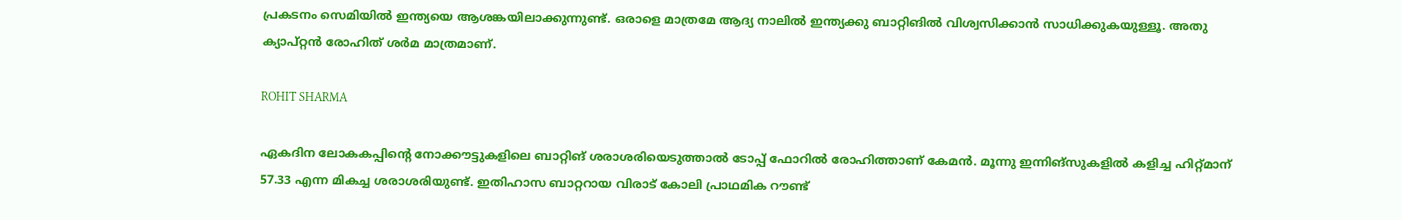പ്രകടനം സെമിയില്‍ ഇന്ത്യയെ ആശങ്കയിലാക്കുന്നുണ്ട്. ഒരാളെ മാത്രമേ ആദ്യ നാലില്‍ ഇന്ത്യക്കു ബാറ്റിങില്‍ വിശ്വസിക്കാന്‍ സാധിക്കുകയുള്ളൂ. അതു ക്യാപ്റ്റന്‍ രോഹിത് ശര്‍മ മാത്രമാണ്.

ROHIT SHARMA

ഏകദിന ലോകകപ്പിന്റെ നോക്കൗട്ടുകളിലെ ബാറ്റിങ് ശരാശരിയെടുത്താല്‍ ടോപ്പ് ഫോറില്‍ രോഹിത്താണ് കേമന്‍. മൂന്നു ഇന്നിങ്‌സുകളില്‍ കളിച്ച ഹിറ്റ്മാന് 57.33 എന്ന മികച്ച ശരാശരിയുണ്ട്. ഇതിഹാസ ബാറ്ററായ വിരാട് കോലി പ്രാഥമിക റൗണ്ട്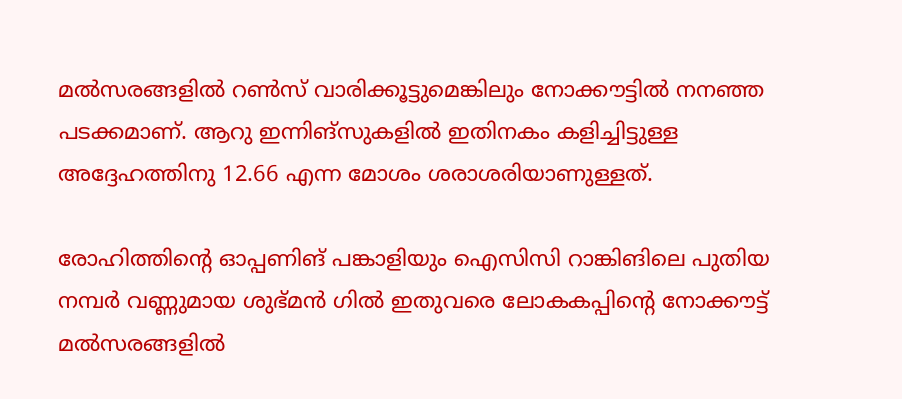മല്‍സരങ്ങളില്‍ റണ്‍സ് വാരിക്കൂട്ടുമെങ്കിലും നോക്കൗട്ടില്‍ നനഞ്ഞ പടക്കമാണ്. ആറു ഇന്നിങ്‌സുകളില്‍ ഇതിനകം കളിച്ചിട്ടുള്ള അദ്ദേഹത്തിനു 12.66 എന്ന മോശം ശരാശരിയാണുള്ളത്.

രോഹിത്തിന്റെ ഓപ്പണിങ് പങ്കാളിയും ഐസിസി റാങ്കിങിലെ പുതിയ നമ്പര്‍ വണ്ണുമായ ശുഭ്മന്‍ ഗില്‍ ഇതുവരെ ലോകകപ്പിന്റെ നോക്കൗട്ട് മല്‍സരങ്ങളില്‍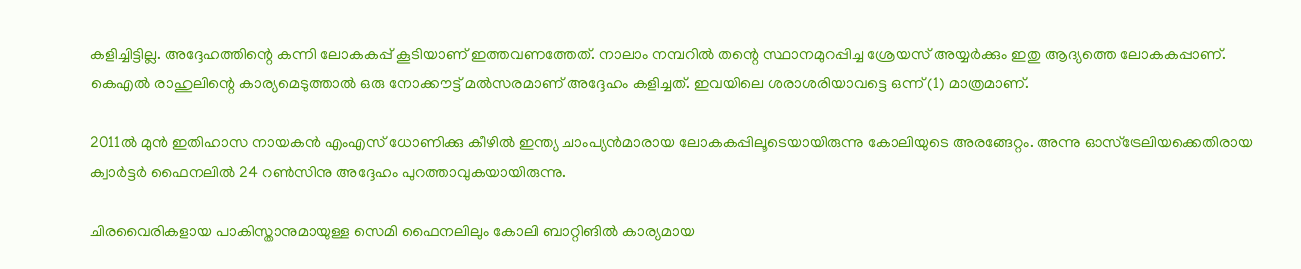കളിച്ചിട്ടില്ല. അദ്ദേഹത്തിന്റെ കന്നി ലോകകപ്പ് കൂടിയാണ് ഇത്തവണത്തേത്. നാലാം നമ്പറില്‍ തന്റെ സ്ഥാനമുറപ്പിച്ച ശ്രേയസ് അയ്യര്‍ക്കും ഇതു ആദ്യത്തെ ലോകകപ്പാണ്. കെഎല്‍ രാഹുലിന്റെ കാര്യമെടുത്താല്‍ ഒരു നോക്കൗട്ട് മല്‍സരമാണ് അദ്ദേഹം കളിച്ചത്. ഇവയിലെ ശരാശരിയാവട്ടെ ഒന്ന് (1) മാത്രമാണ്.

2011ല്‍ മുന്‍ ഇതിഹാസ നായകന്‍ എംഎസ് ധോണിക്കു കീഴില്‍ ഇന്ത്യ ചാംപ്യന്‍മാരായ ലോകകപ്പിലൂടെയായിരുന്നു കോലിയുടെ അരങ്ങേറ്റം. അന്നു ഓസ്‌ട്രേലിയക്കെതിരായ ക്വാര്‍ട്ടര്‍ ഫൈനലില്‍ 24 റണ്‍സിനു അദ്ദേഹം പുറത്താവുകയായിരുന്നു.

ചിരവൈരികളായ പാകിസ്താനുമായുള്ള സെമി ഫൈനലിലും കോലി ബാറ്റിങില്‍ കാര്യമായ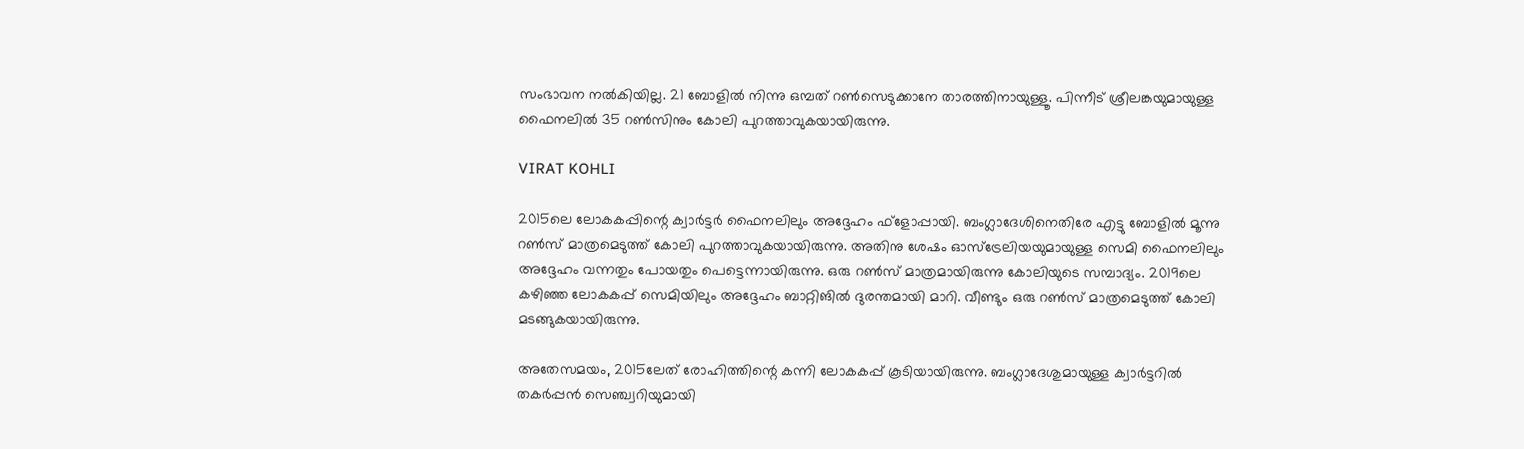സംഭാവന നല്‍കിയില്ല. 21 ബോളില്‍ നിന്നു ഒമ്പത് റണ്‍സെടുക്കാനേ താരത്തിനായുള്ളൂ. പിന്നീട് ശ്രീലങ്കയുമായുള്ള ഫൈനലില്‍ 35 റണ്‍സിനും കോലി പുറത്താവുകയായിരുന്നു.

VIRAT KOHLI

2015ലെ ലോകകപ്പിന്റെ ക്വാര്‍ട്ടര്‍ ഫൈനലിലും അദ്ദേഹം ഫ്‌ളോപ്പായി. ബംഗ്ലാദേശിനെതിരേ എട്ടു ബോളില്‍ മൂന്നു റണ്‍സ് മാത്രമെടുത്ത് കോലി പുറത്താവുകയായിരുന്നു. അതിനു ശേഷം ഓസ്‌ട്രേലിയയുമായുള്ള സെമി ഫൈനലിലും അദ്ദേഹം വന്നതും പോയതും പെട്ടെന്നായിരുന്നു. ഒരു റണ്‍സ് മാത്രമായിരുന്നു കോലിയുടെ സമ്പാദ്യം. 2019ലെ കഴിഞ്ഞ ലോകകപ്പ് സെമിയിലും അദ്ദേഹം ബാറ്റിങില്‍ ദുരന്തമായി മാറി. വീണ്ടും ഒരു റണ്‍സ് മാത്രമെടുത്ത് കോലി മടങ്ങുകയായിരുന്നു.

അതേസമയം, 2015ലേത് രോഹിത്തിന്റെ കന്നി ലോകകപ്പ് കൂടിയായിരുന്നു. ബംഗ്ലാദേശുമായുള്ള ക്വാര്‍ട്ടറില്‍ തകര്‍പ്പന്‍ സെഞ്ച്വറിയുമായി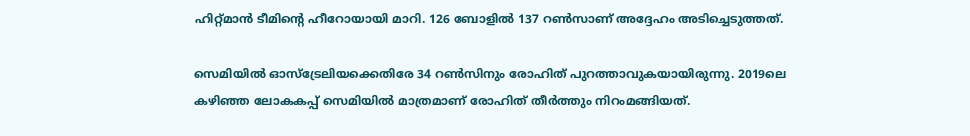ഹിറ്റ്മാന്‍ ടീമിന്റെ ഹീറോയായി മാറി. 126 ബോളില്‍ 137 റണ്‍സാണ് അദ്ദേഹം അടിച്ചെടുത്തത്.

സെമിയില്‍ ഓസ്‌ട്രേലിയക്കെതിരേ 34 റണ്‍സിനും രോഹിത് പുറത്താവുകയായിരുന്നു. 2019ലെ കഴിഞ്ഞ ലോകകപ്പ് സെമിയില്‍ മാത്രമാണ് രോഹിത് തീര്‍ത്തും നിറംമങ്ങിയത്.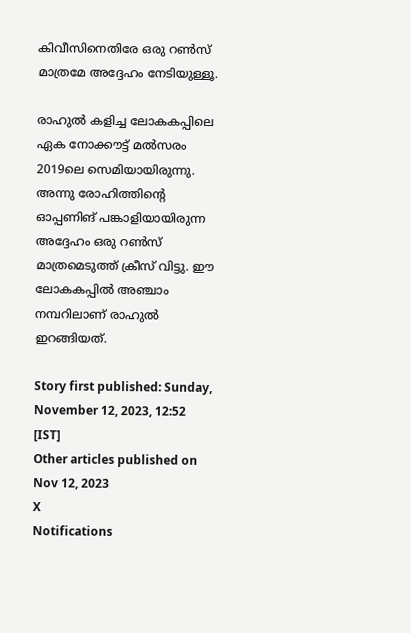കിവീസിനെതിരേ ഒരു റണ്‍സ് മാത്രമേ അദ്ദേഹം നേടിയുള്ളൂ.

രാഹുല്‍ കളിച്ച ലോകകപ്പിലെ ഏക നോക്കൗട്ട് മല്‍സരം 2019ലെ സെമിയായിരുന്നു. അന്നു രോഹിത്തിന്റെ ഓപ്പണിങ് പങ്കാളിയായിരുന്ന അദ്ദേഹം ഒരു റണ്‍സ് മാത്രമെടുത്ത് ക്രീസ് വിട്ടു. ഈ ലോകകപ്പില്‍ അഞ്ചാം നമ്പറിലാണ് രാഹുല്‍ ഇറങ്ങിയത്.

Story first published: Sunday, November 12, 2023, 12:52 [IST]
Other articles published on Nov 12, 2023
X
Notifications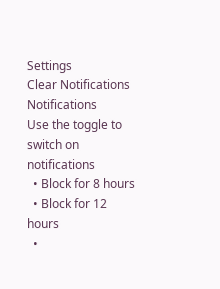Settings
Clear Notifications
Notifications
Use the toggle to switch on notifications
  • Block for 8 hours
  • Block for 12 hours
  •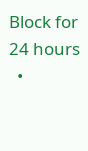Block for 24 hours
  •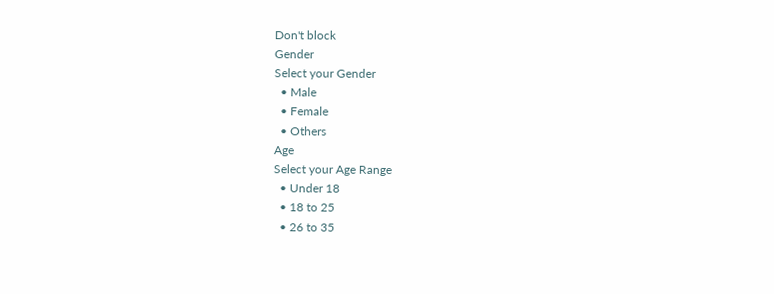Don't block
Gender
Select your Gender
  • Male
  • Female
  • Others
Age
Select your Age Range
  • Under 18
  • 18 to 25
  • 26 to 35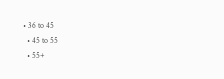• 36 to 45
  • 45 to 55
  • 55+